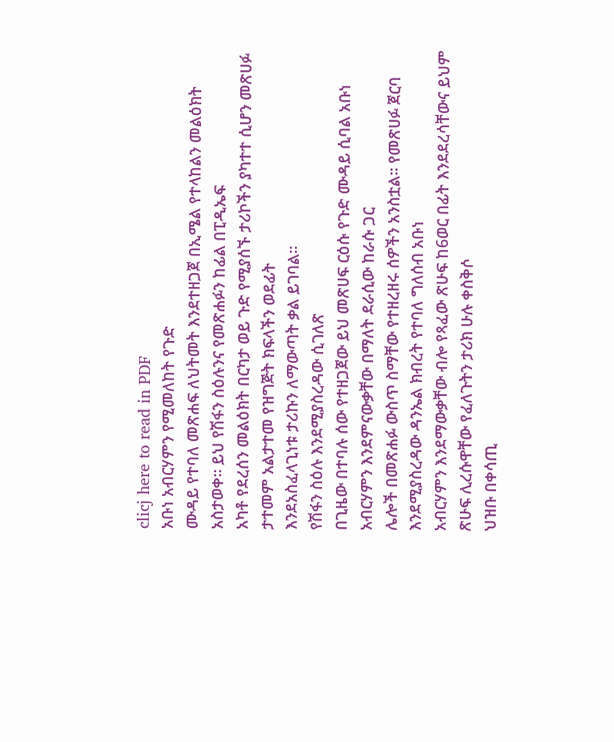clicj here to read in PDF
አቡነ አብርሃምን የሚመለከት የጉድ
ሙዳይ የተባለ መጽሐፍ ለህትመት እንደተዘጋጀ በኢሜል የተላከልን መልዕክት አስታወቀ። ይህ የሽፋን ስዕሉንና የመጽሐፉን ከፊል በፒዲኤፍ
አካቶ የደረሰን መልዕክት በርካታ ወይ ጉድ የሚያሰኙ ታሪኮችን ያካተተ ሲሆን መጽሀፉ ታተመም አልታተመ የዝግጅት ክፍላችን ወደፊት
እንደአስፈላጊነቱ ታሪኩን ለማውጣት ቃል ይገባል።
የሽፋን ስዕሉ እንደሚያስረዳው ሲገለጽ
በጊዜው በተባሉ ሰው የተዘጋጀው ይህ መጽሀፍ ርዕሱ የጉድ ሙዳይ ሲባል አቡነ አብርሃምን እንደምናውቃቸው በማለት ደራሲው ከራሱ ጋር
ሌሎች በመጽሐፉ ውስጥ ስማቸው የተዘረዘሩ ሰዎችን አንስቷል። የመጽሀፉ ጀርባ እንደሚያስረዳው ዳንኤል ክብረት የተባለ ግለሰብ አቡነ
አብርሃምን እንደማውቃቸው ብሎ የጻፈው ጽሁፍ ከ6ወር በፊት እንደደረሳቸውና ይህም ጽሁፍ ሊረሱዋቸው የፈለጉትን ታሪክ ሁሉ ቀስቅሶ
ህዝቡ በቀሳጢ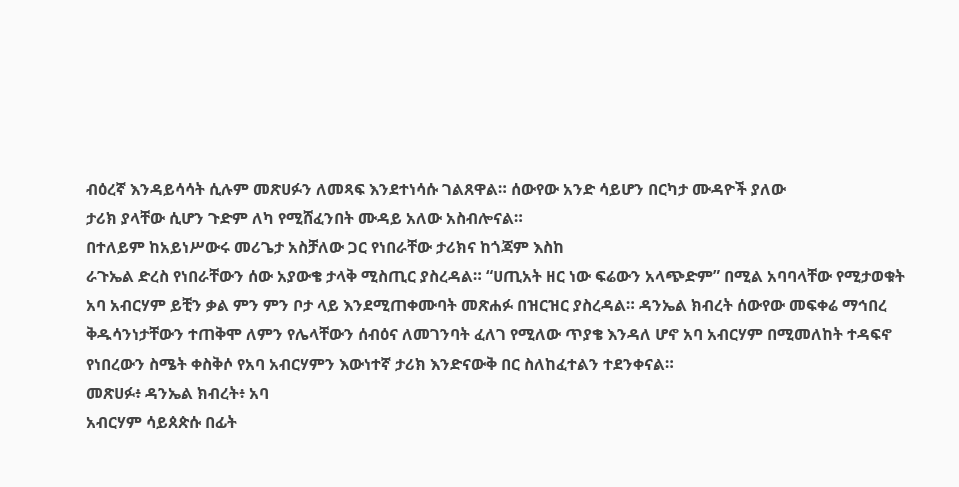ብዕረኛ እንዳይሳሳት ሲሉም መጽሀፉን ለመጻፍ እንደተነሳሱ ገልጸዋል። ሰውየው አንድ ሳይሆን በርካታ ሙዳዮች ያለው
ታሪክ ያላቸው ሲሆን ጉድም ለካ የሚሸፈንበት ሙዳይ አለው አስብሎናል።
በተለይም ከአይነሥውሩ መሪጌታ አስቻለው ጋር የነበራቸው ታሪክና ከጎጃም እስከ
ራጉኤል ድረስ የነበራቸውን ሰው አያውቄ ታላቅ ሚስጢር ያስረዳል። “ሀጢአት ዘር ነው ፍሬውን አላጭድም” በሚል አባባላቸው የሚታወቁት
አባ አብርሃም ይቺን ቃል ምን ምን ቦታ ላይ እንደሚጠቀሙባት መጽሐፉ በዝርዝር ያስረዳል። ዳንኤል ክብረት ሰውየው መፍቀሬ ማኅበረ
ቅዱሳንነታቸውን ተጠቅሞ ለምን የሌላቸውን ሰብዕና ለመገንባት ፈለገ የሚለው ጥያቄ እንዳለ ሆኖ አባ አብርሃም በሚመለከት ተዳፍኖ
የነበረውን ስሜት ቀስቅሶ የአባ አብርሃምን እውነተኛ ታሪክ እንድናውቅ በር ስለከፈተልን ተደንቀናል።
መጽሀፉ፥ ዳንኤል ክብረት፥ አባ
አብርሃም ሳይጰጵሱ በፊት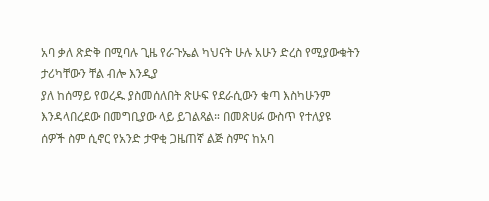አባ ቃለ ጽድቅ በሚባሉ ጊዜ የራጉኤል ካህናት ሁሉ አሁን ድረስ የሚያውቁትን ታሪካቸውን ቸል ብሎ እንዲያ
ያለ ከሰማይ የወረዱ ያስመሰለበት ጽሁፍ የደራሲውን ቁጣ እስካሁንም እንዳላበረደው በመግቢያው ላይ ይገልጻል። በመጽሀፉ ውስጥ የተለያዩ
ሰዎች ስም ሲኖር የአንድ ታዋቂ ጋዜጠኛ ልጅ ስምና ከአባ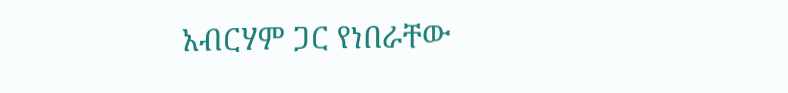አብርሃም ጋር የነበራቸው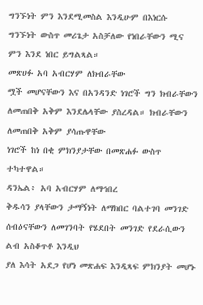ግንኙነት ምን እንደሚመስል እንዲሁም በእነርሱ
ግንኙነት ውስጥ መሪጌታ አስቻለው የነበራቸውን ሚና ምን እንደ ነበር ይግልጻል።
መጽሀፉ አባ አብርሃም ለክብራቸው
ሟች መሆናቸውን እና በአንዳንድ ነገሮች ግን ክብራቸውን ለመጠበቅ አቅም እንደሌላቸው ያስረዳል። ክብራቸውን ለመጠበቅ አቅም ያሳጡዋቸው
ነገሮች ከነ በቂ ምክንያታቸው በመጽሐፉ ውስጥ ተካተዋል።
ዳንኤል፥ አባ አብርሃም ለማኅበረ
ቅዱሳን ያላቸውን ታማኝነት ለማክበር ባልተገባ መንገድ ሰብዕናቸውን ለመገንባት የሄደበት መንገድ የደራሲውን ልብ አስቆጥቶ እንዲህ
ያለ እሳት አደጋ የሆነ መጽሐፍ እንዲጻፍ ምክንያት መሆኑ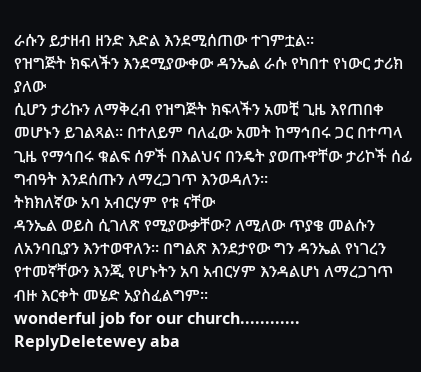ራሱን ይታዘብ ዘንድ እድል እንደሚሰጠው ተገምቷል።
የዝግጅት ክፍላችን እንደሚያውቀው ዳንኤል ራሱ የካበተ የነውር ታሪክ ያለው
ሲሆን ታሪኩን ለማቅረብ የዝግጅት ክፍላችን አመቺ ጊዜ እየጠበቀ መሆኑን ይገልጻል። በተለይም ባለፈው አመት ከማኅበሩ ጋር በተጣላ
ጊዜ የማኅበሩ ቁልፍ ሰዎች በእልህና በንዴት ያወጡዋቸው ታሪኮች ሰፊ ግብዓት እንደሰጡን ለማረጋገጥ እንወዳለን።
ትክክለኛው አባ አብርሃም የቱ ናቸው
ዳንኤል ወይስ ሲገለጽ የሚያውቃቸው? ለሚለው ጥያቄ መልሱን ለአንባቢያን እንተወዋለን። በግልጽ እንደታየው ግን ዳንኤል የነገረን
የተመኛቸውን እንጂ የሆኑትን አባ አብርሃም እንዳልሆነ ለማረጋገጥ ብዙ እርቀት መሄድ አያስፈልግም።
wonderful job for our church............
ReplyDeletewey aba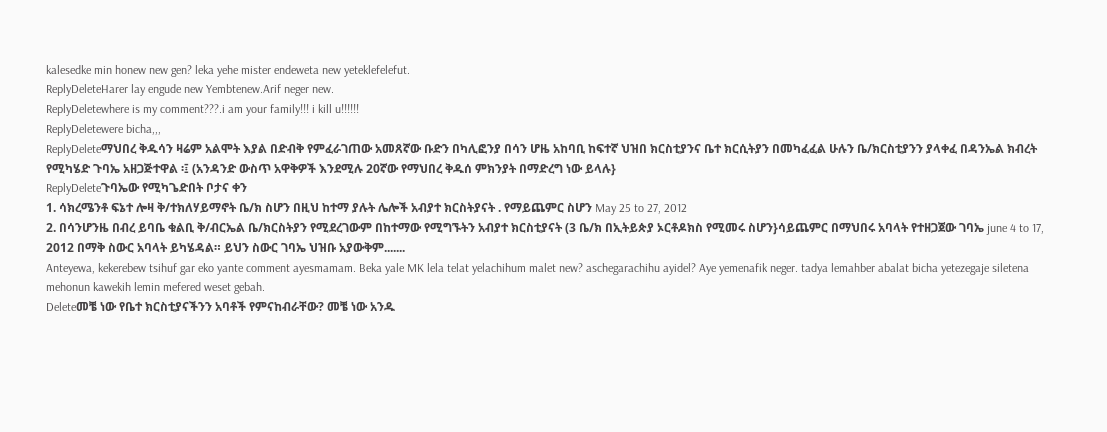kalesedke min honew new gen? leka yehe mister endeweta new yeteklefelefut.
ReplyDeleteHarer lay engude new Yembtenew.Arif neger new.
ReplyDeletewhere is my comment???.i am your family!!! i kill u!!!!!!
ReplyDeletewere bicha,,,
ReplyDeleteማህበረ ቅዱሳን ዛሬም አልሞት እያል በድብቅ የምፈራገጠው አመጸኛው ቡድን በካሊፎንያ በሳን ሆዜ አከባቢ ከፍተኛ ህዝበ ክርስቲያንና ቤተ ክርሲትያን በመካፈፈል ሁሉን ቤ/ክርስቲያንን ያላቀፈ በዳንኤል ክብረት የሚካሄድ ጉባኤ አዘጋጅተዋል ፡፤ (አንዳንድ ውስጥ አዋቅዎች እንደሚሉ 20ኛው የማህበረ ቅዱሰ ምክንያት በማድረግ ነው ይላሉ}
ReplyDeleteጉባኤው የሚካጌድበት ቦታና ቀን
1. ሳክረሜንቶ ፍኔተ ሎዛ ቅ/ተክለሃይማኖት ቤ/ክ ስሆን በዚህ ከተማ ያሉት ሌሎች አብያተ ክርስትያናት . የማይጨምር ስሆን May 25 to 27, 2012
2. በሳንሆንዜ በብረ ይባቤ ቁልቢ ቅ/ብርኤል ቤ/ክርስትያን የሚደረገውም በከተማው የሚግኙትን አብያተ ክርስቲያናት (3 ቤ/ክ በኢትይጵያ ኦርቶዶክስ የሚመሩ ስሆን}ሳይጨምር በማህበሩ አባላት የተዘጋጀው ገባኤ june 4 to 17, 2012 በማቅ ስውር አባላት ይካሄዳል። ይህን ስውር ገባኤ ህዝቡ አያውቅም.......
Anteyewa, kekerebew tsihuf gar eko yante comment ayesmamam. Beka yale MK lela telat yelachihum malet new? aschegarachihu ayidel? Aye yemenafik neger. tadya lemahber abalat bicha yetezegaje siletena mehonun kawekih lemin mefered weset gebah.
Deleteመቼ ነው የቤተ ክርስቲያናችንን አባቶች የምናከብራቸው? መቼ ነው አንዱ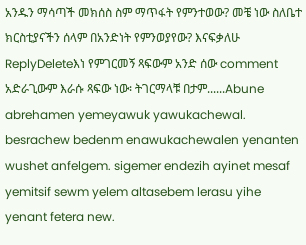አንዱን ማሳጣች መክሰስ ስም ማጥፋት የምንተወው? መቼ ነው ስለቤተ ክርስቲያናችን ሰላም በአንድነት የምንወያየው? እናፍቃለሁ
ReplyDeleteእነ የምገርመኝ ጻፍውም አንድ ሰው comment አድራጊውም እራሱ ጻፍው ነው፡ ትገርማላቹ በታም......Abune abrehamen yemeyawuk yawukachewal. besrachew bedenm enawukachewalen yenanten wushet anfelgem. sigemer endezih ayinet mesaf yemitsif sewm yelem altasebem lerasu yihe yenant fetera new.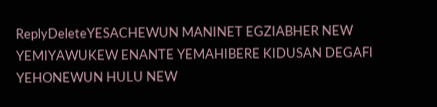ReplyDeleteYESACHEWUN MANINET EGZIABHER NEW YEMIYAWUKEW ENANTE YEMAHIBERE KIDUSAN DEGAFI YEHONEWUN HULU NEW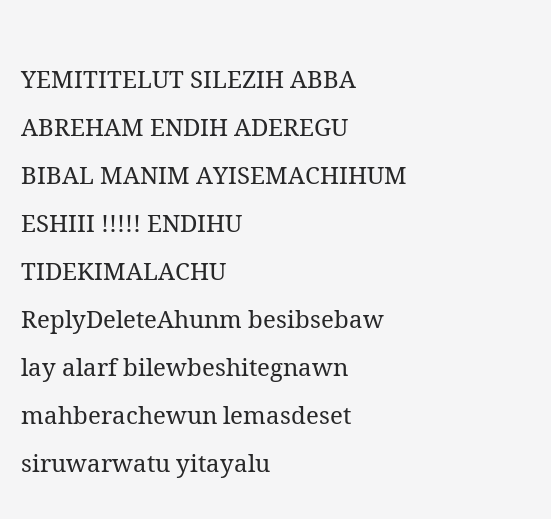YEMITITELUT SILEZIH ABBA ABREHAM ENDIH ADEREGU BIBAL MANIM AYISEMACHIHUM ESHIII !!!!! ENDIHU TIDEKIMALACHU
ReplyDeleteAhunm besibsebaw lay alarf bilewbeshitegnawn mahberachewun lemasdeset siruwarwatu yitayalu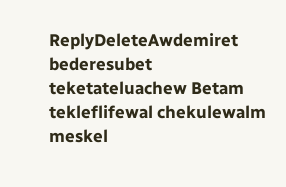ReplyDeleteAwdemiret bederesubet teketateluachew Betam tekleflifewal chekulewalm meskel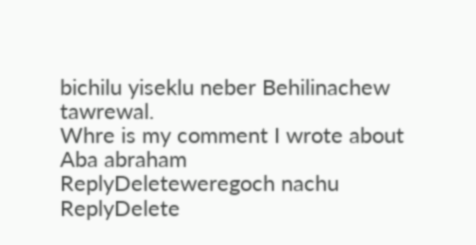bichilu yiseklu neber Behilinachew tawrewal.
Whre is my comment I wrote about Aba abraham
ReplyDeleteweregoch nachu
ReplyDelete